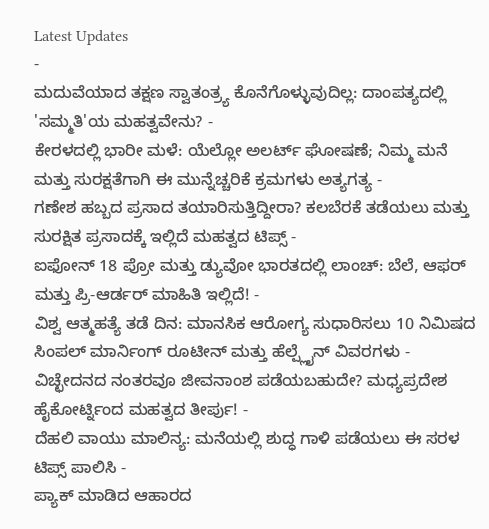Latest Updates
-
ಮದುವೆಯಾದ ತಕ್ಷಣ ಸ್ವಾತಂತ್ರ್ಯ ಕೊನೆಗೊಳ್ಳುವುದಿಲ್ಲ: ದಾಂಪತ್ಯದಲ್ಲಿ 'ಸಮ್ಮತಿ'ಯ ಮಹತ್ವವೇನು? -
ಕೇರಳದಲ್ಲಿ ಭಾರೀ ಮಳೆ: ಯೆಲ್ಲೋ ಅಲರ್ಟ್ ಘೋಷಣೆ; ನಿಮ್ಮ ಮನೆ ಮತ್ತು ಸುರಕ್ಷತೆಗಾಗಿ ಈ ಮುನ್ನೆಚ್ಚರಿಕೆ ಕ್ರಮಗಳು ಅತ್ಯಗತ್ಯ -
ಗಣೇಶ ಹಬ್ಬದ ಪ್ರಸಾದ ತಯಾರಿಸುತ್ತಿದ್ದೀರಾ? ಕಲಬೆರಕೆ ತಡೆಯಲು ಮತ್ತು ಸುರಕ್ಷಿತ ಪ್ರಸಾದಕ್ಕೆ ಇಲ್ಲಿದೆ ಮಹತ್ವದ ಟಿಪ್ಸ್ -
ಐಫೋನ್ 18 ಪ್ರೋ ಮತ್ತು ಡ್ಯುವೋ ಭಾರತದಲ್ಲಿ ಲಾಂಚ್: ಬೆಲೆ, ಆಫರ್ ಮತ್ತು ಪ್ರಿ-ಆರ್ಡರ್ ಮಾಹಿತಿ ಇಲ್ಲಿದೆ! -
ವಿಶ್ವ ಆತ್ಮಹತ್ಯೆ ತಡೆ ದಿನ: ಮಾನಸಿಕ ಆರೋಗ್ಯ ಸುಧಾರಿಸಲು 10 ನಿಮಿಷದ ಸಿಂಪಲ್ ಮಾರ್ನಿಂಗ್ ರೂಟೀನ್ ಮತ್ತು ಹೆಲ್ಪ್ಲೈನ್ ವಿವರಗಳು -
ವಿಚ್ಛೇದನದ ನಂತರವೂ ಜೀವನಾಂಶ ಪಡೆಯಬಹುದೇ? ಮಧ್ಯಪ್ರದೇಶ ಹೈಕೋರ್ಟ್ನಿಂದ ಮಹತ್ವದ ತೀರ್ಪು! -
ದೆಹಲಿ ವಾಯು ಮಾಲಿನ್ಯ: ಮನೆಯಲ್ಲಿ ಶುದ್ಧ ಗಾಳಿ ಪಡೆಯಲು ಈ ಸರಳ ಟಿಪ್ಸ್ ಪಾಲಿಸಿ -
ಪ್ಯಾಕ್ ಮಾಡಿದ ಆಹಾರದ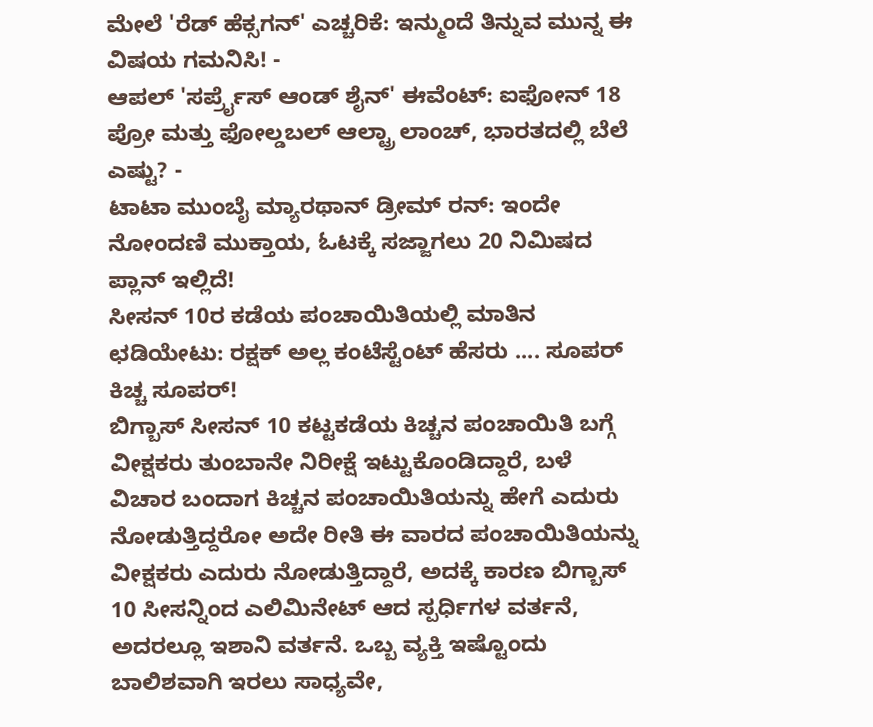ಮೇಲೆ 'ರೆಡ್ ಹೆಕ್ಸಗನ್' ಎಚ್ಚರಿಕೆ: ಇನ್ಮುಂದೆ ತಿನ್ನುವ ಮುನ್ನ ಈ ವಿಷಯ ಗಮನಿಸಿ! -
ಆಪಲ್ 'ಸರ್ಪ್ರೈಸ್ ಆಂಡ್ ಶೈನ್' ಈವೆಂಟ್: ಐಫೋನ್ 18 ಪ್ರೋ ಮತ್ತು ಫೋಲ್ಡಬಲ್ ಆಲ್ಟ್ರಾ ಲಾಂಚ್, ಭಾರತದಲ್ಲಿ ಬೆಲೆ ಎಷ್ಟು? -
ಟಾಟಾ ಮುಂಬೈ ಮ್ಯಾರಥಾನ್ ಡ್ರೀಮ್ ರನ್: ಇಂದೇ ನೋಂದಣಿ ಮುಕ್ತಾಯ, ಓಟಕ್ಕೆ ಸಜ್ಜಾಗಲು 20 ನಿಮಿಷದ ಪ್ಲಾನ್ ಇಲ್ಲಿದೆ!
ಸೀಸನ್ 10ರ ಕಡೆಯ ಪಂಚಾಯಿತಿಯಲ್ಲಿ ಮಾತಿನ ಛಡಿಯೇಟು: ರಕ್ಷಕ್ ಅಲ್ಲ ಕಂಟೆಸ್ಟೆಂಟ್ ಹೆಸರು .... ಸೂಪರ್ ಕಿಚ್ಚ ಸೂಪರ್!
ಬಿಗ್ಬಾಸ್ ಸೀಸನ್ 10 ಕಟ್ಟಕಡೆಯ ಕಿಚ್ಚನ ಪಂಚಾಯಿತಿ ಬಗ್ಗೆ ವೀಕ್ಷಕರು ತುಂಬಾನೇ ನಿರೀಕ್ಷೆ ಇಟ್ಟುಕೊಂಡಿದ್ದಾರೆ, ಬಳೆ ವಿಚಾರ ಬಂದಾಗ ಕಿಚ್ಚನ ಪಂಚಾಯಿತಿಯನ್ನು ಹೇಗೆ ಎದುರು ನೋಡುತ್ತಿದ್ದರೋ ಅದೇ ರೀತಿ ಈ ವಾರದ ಪಂಚಾಯಿತಿಯನ್ನು ವೀಕ್ಷಕರು ಎದುರು ನೋಡುತ್ತಿದ್ದಾರೆ, ಅದಕ್ಕೆ ಕಾರಣ ಬಿಗ್ಬಾಸ್ 10 ಸೀಸನ್ನಿಂದ ಎಲಿಮಿನೇಟ್ ಆದ ಸ್ಪರ್ಧಿಗಳ ವರ್ತನೆ, ಅದರಲ್ಲೂ ಇಶಾನಿ ವರ್ತನೆ. ಒಬ್ಬ ವ್ಯಕ್ತಿ ಇಷ್ಟೊಂದು ಬಾಲಿಶವಾಗಿ ಇರಲು ಸಾಧ್ಯವೇ,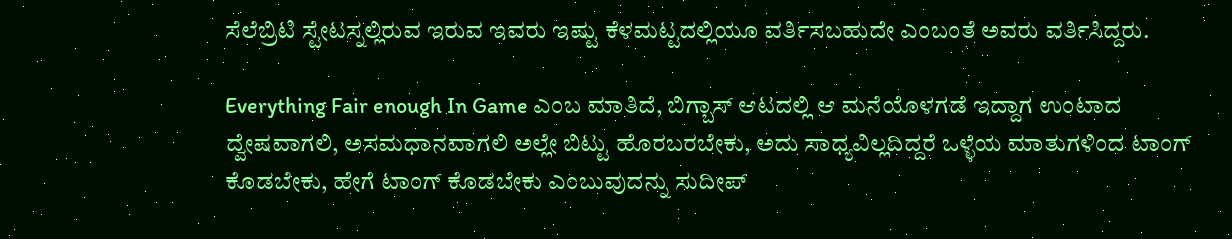ಸೆಲೆಬ್ರಿಟಿ ಸ್ಟೇಟಸ್ನಲ್ಲಿರುವ ಇರುವ ಇವರು ಇಷ್ಟು ಕೆಳಮಟ್ಟದಲ್ಲಿಯೂ ವರ್ತಿಸಬಹುದೇ ಎಂಬಂತೆ ಅವರು ವರ್ತಿಸಿದ್ದರು.

Everything Fair enough In Game ಎಂಬ ಮಾತಿದೆ, ಬಿಗ್ಬಾಸ್ ಆಟದಲ್ಲಿ ಆ ಮನೆಯೊಳಗಡೆ ಇದ್ದಾಗ ಉಂಟಾದ ದ್ವೇಷವಾಗಲಿ, ಅಸಮಧಾನವಾಗಲಿ ಅಲ್ಲೇ ಬಿಟ್ಟು ಹೊರಬರಬೇಕು, ಅದು ಸಾಧ್ಯವಿಲ್ಲದಿದ್ದರೆ ಒಳ್ಳೆಯ ಮಾತುಗಳಿಂದ ಟಾಂಗ್ ಕೊಡಬೇಕು, ಹೇಗೆ ಟಾಂಗ್ ಕೊಡಬೇಕು ಎಂಬುವುದನ್ನು ಸುದೀಪ್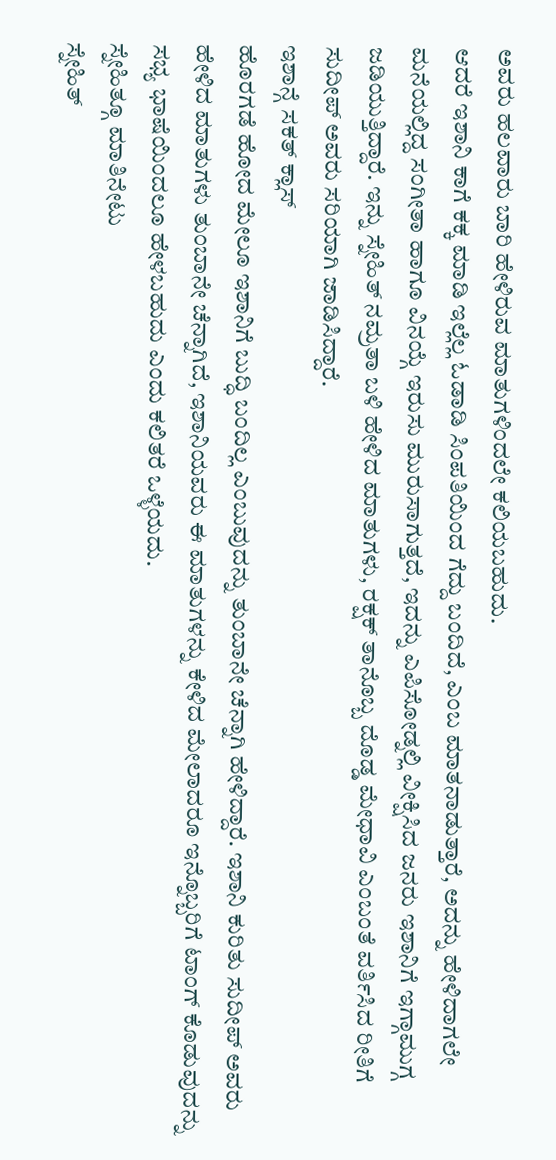ಅವರು ಹಲವಾರು ಬಾರಿ ಹೇಳಿರುವ ಮಾತುಗಳಿಂದಲೇ ಕಲಿಯಬಹುದು.
ಆದರೆ ಇಶಾನಿ ಕಾಗೆ ಕಕ್ಕ ಮಾಡಿ ಇಲ್ಲೆಲ್ಲ ಓಡಾಡಿ ಸಿಂಪತಿಯಿಂದ ಗೆದ್ದು ಬಂದಿದೆ, ಎಂಬ ಮಾತನಾಡುತ್ತಾರೆ, ಅದನ್ನು ಹೇಳಿದಾಗಲೇ ಮನೆಯಲ್ಲಿದ್ದ ಸಂಗೀತಾ ಹಾಗೂ ವಿನಯ್ಗೆ ಇರುಸು ಮುರುಸಾಗುತ್ತದೆ, ಇದನ್ನು ಎಪಿಸೋಡ್ನಲ್ಲಿ ವೀಕ್ಷಿಸಿದ ಜನರು ಇಶಾನಿಗೆ ಇಗ್ಗಾಮುಗ್ಗ ಜಡಿಯುತ್ತಿದ್ದಾರೆ. ಇನ್ನು ಸ್ನೇಹಿತ್ ನಮ್ರತಾ ಬಳಿ ಹೇಳಿದ ಮಾತುಗಳು, ರಕ್ಷಕ್ ತಾನೊಬ್ಬ ದೊಡ್ಡ ಮೇಧಾವಿ ಎಂಬಂತೆ ವರ್ತಿಸಿದ ರೀತಿಗೆ ಸುದೀಪ್ ಅವರು ಸರಿಯಾಗಿ ಜಾಡಿಸಿದ್ದಾರೆ.
ಇಶಾನ್ಗೆ ಸಕತ್ ಕ್ಲಾಸ್
ಹೊರಗಡೆ ಹೋದ ಮೇಲೂ ಇಶಾನಿಗೆ ಬುದ್ಧಿ ಬಂದಿಲ್ಲ ಎಂಬುವುದನ್ನು ತುಂಬಾನೇ ಚೆನ್ನಾಗಿ ಹೇಳಿದ್ದಾರೆ. ಇಶಾನಿ ಕುರಿತು ಸುದೀಪ್ ಅವರು ಹೇಳಿದ ಮಾತುಗಳು ತುಂಬಾನೇ ಚೆನ್ನಾಗಿದೆ, ಇಶಾನಿಯವರು ಈ ಮಾತುಗಳನ್ನು ಕೇಳಿದ ಮೇಲಾದರೂ ಇನ್ನೊಬ್ಬರಿಗೆ ಟಾಂಗ್ ಕೊಡುವುದನ್ನು ಸಭ್ಯ ಭಾಷೆಯಿಂದಲೂ ಹೇಳಬಹುದು ಎಂದು ಕಲಿತರೆ ಒಳ್ಳೆಯದು.
ಸ್ನೇಹಿತ್ಗೂ ಮಾತಿನೇಟು
ಸ್ನೇಹಿತ್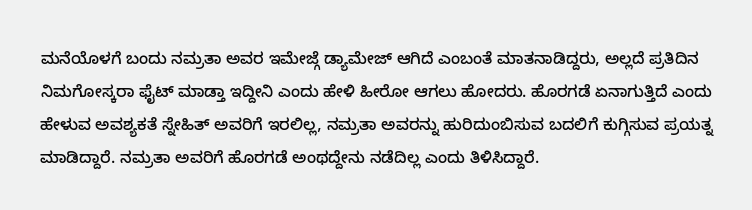ಮನೆಯೊಳಗೆ ಬಂದು ನಮ್ರತಾ ಅವರ ಇಮೇಜ್ಗೆ ಡ್ಯಾಮೇಜ್ ಆಗಿದೆ ಎಂಬಂತೆ ಮಾತನಾಡಿದ್ದರು, ಅಲ್ಲದೆ ಪ್ರತಿದಿನ ನಿಮಗೋಸ್ಕರಾ ಫೈಟ್ ಮಾಡ್ತಾ ಇದ್ದೀನಿ ಎಂದು ಹೇಳಿ ಹೀರೋ ಆಗಲು ಹೋದರು. ಹೊರಗಡೆ ಏನಾಗುತ್ತಿದೆ ಎಂದು ಹೇಳುವ ಅವಶ್ಯಕತೆ ಸ್ನೇಹಿತ್ ಅವರಿಗೆ ಇರಲಿಲ್ಲ, ನಮ್ರತಾ ಅವರನ್ನು ಹುರಿದುಂಬಿಸುವ ಬದಲಿಗೆ ಕುಗ್ಗಿಸುವ ಪ್ರಯತ್ನ ಮಾಡಿದ್ದಾರೆ. ನಮ್ರತಾ ಅವರಿಗೆ ಹೊರಗಡೆ ಅಂಥದ್ದೇನು ನಡೆದಿಲ್ಲ ಎಂದು ತಿಳಿಸಿದ್ದಾರೆ.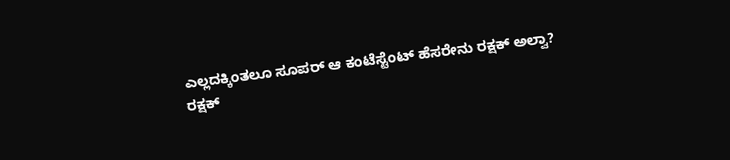ಎಲ್ಲದಕ್ಕಿಂತಲೂ ಸೂಪರ್ ಆ ಕಂಟೆಸ್ಟೆಂಟ್ ಹೆಸರೇನು ರಕ್ಷಕ್ ಅಲ್ವಾ?
ರಕ್ಷಕ್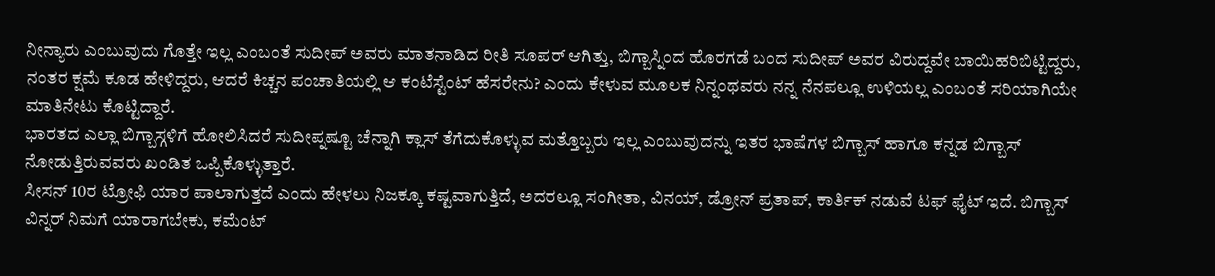ನೀನ್ಯಾರು ಎಂಬುವುದು ಗೊತ್ತೇ ಇಲ್ಲ ಎಂಬಂತೆ ಸುದೀಪ್ ಅವರು ಮಾತನಾಡಿದ ರೀತಿ ಸೂಪರ್ ಆಗಿತ್ತು, ಬಿಗ್ಬಾಸ್ನಿಂದ ಹೊರಗಡೆ ಬಂದ ಸುದೀಪ್ ಅವರ ವಿರುದ್ದವೇ ಬಾಯಿಹರಿಬಿಟ್ಟಿದ್ದರು, ನಂತರ ಕ್ಷಮೆ ಕೂಡ ಹೇಳಿದ್ದರು, ಆದರೆ ಕಿಚ್ಚನ ಪಂಚಾತಿಯಲ್ಲಿ ಆ ಕಂಟೆಸ್ಟೆಂಟ್ ಹೆಸರೇನು? ಎಂದು ಕೇಳುವ ಮೂಲಕ ನಿನ್ನಂಥವರು ನನ್ನ ನೆನಪಲ್ಲೂ ಉಳಿಯಲ್ಲ ಎಂಬಂತೆ ಸರಿಯಾಗಿಯೇ ಮಾತಿನೇಟು ಕೊಟ್ಟಿದ್ದಾರೆ.
ಭಾರತದ ಎಲ್ಲಾ ಬಿಗ್ಬಾಸ್ಗಳಿಗೆ ಹೋಲಿಸಿದರೆ ಸುದೀಪ್ನಷ್ಟೂ ಚೆನ್ನಾಗಿ ಕ್ಲಾಸ್ ತೆಗೆದುಕೊಳ್ಳುವ ಮತ್ತೊಬ್ಬರು ಇಲ್ಲ ಎಂಬುವುದನ್ನು ಇತರ ಭಾಷೆಗಳ ಬಿಗ್ಬಾಸ್ ಹಾಗೂ ಕನ್ನಡ ಬಿಗ್ಬಾಸ್ ನೋಡುತ್ತಿರುವವರು ಖಂಡಿತ ಒಪ್ಪಿಕೊಳ್ಳುತ್ತಾರೆ.
ಸೀಸನ್ 10ರ ಟ್ರೋಫಿ ಯಾರ ಪಾಲಾಗುತ್ತದೆ ಎಂದು ಹೇಳಲು ನಿಜಕ್ಕೂ ಕಷ್ಟವಾಗುತ್ತಿದೆ, ಅದರಲ್ಲೂ ಸಂಗೀತಾ, ವಿನಯ್, ಡ್ರೋನ್ ಪ್ರತಾಪ್, ಕಾರ್ತಿಕ್ ನಡುವೆ ಟಫ್ ಫೈಟ್ ಇದೆ. ಬಿಗ್ಬಾಸ್ ವಿನ್ನರ್ ನಿಮಗೆ ಯಾರಾಗಬೇಕು, ಕಮೆಂಟ್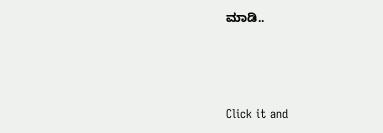ಮಾಡಿ..



Click it and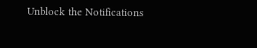Unblock the Notifications